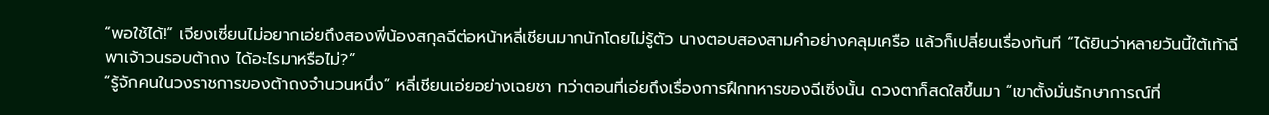“พอใช้ได้!” เจียงเซี่ยนไม่อยากเอ่ยถึงสองพี่น้องสกุลฉีต่อหน้าหลี่เชียนมากนักโดยไม่รู้ตัว นางตอบสองสามคำอย่างคลุมเครือ แล้วก็เปลี่ยนเรื่องทันที “ได้ยินว่าหลายวันนี้ใต้เท้าฉีพาเจ้าวนรอบต้าถง ได้อะไรมาหรือไม่?”
“รู้จักคนในวงราชการของต้าถงจำนวนหนึ่ง” หลี่เชียนเอ่ยอย่างเฉยชา ทว่าตอนที่เอ่ยถึงเรื่องการฝึกทหารของฉีเซิ่งนั้น ดวงตาก็สดใสขึ้นมา “เขาตั้งมั่นรักษาการณ์ที่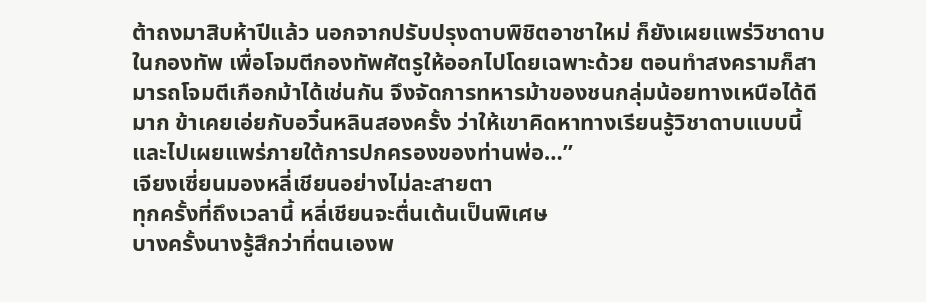ต้าถงมาสิบห้าปีแล้ว นอกจากปรับปรุงดาบพิชิตอาชาใหม่ ก็ยังเผยแพร่วิชาดาบในกองทัพ เพื่อโจมตีกองทัพศัตรูให้ออกไปโดยเฉพาะด้วย ตอนทำสงครามก็สามารถโจมตีเกือกม้าได้เช่นกัน จึงจัดการทหารม้าของชนกลุ่มน้อยทางเหนือได้ดีมาก ข้าเคยเอ่ยกับอวิ๋นหลินสองครั้ง ว่าให้เขาคิดหาทางเรียนรู้วิชาดาบแบบนี้และไปเผยแพร่ภายใต้การปกครองของท่านพ่อ…”
เจียงเซี่ยนมองหลี่เชียนอย่างไม่ละสายตา
ทุกครั้งที่ถึงเวลานี้ หลี่เชียนจะตื่นเต้นเป็นพิเศษ
บางครั้งนางรู้สึกว่าที่ตนเองพ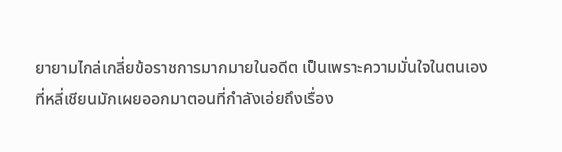ยายามไกล่เกลี่ยข้อราชการมากมายในอดีต เป็นเพราะความมั่นใจในตนเองที่หลี่เชียนมักเผยออกมาตอนที่กำลังเอ่ยถึงเรื่อง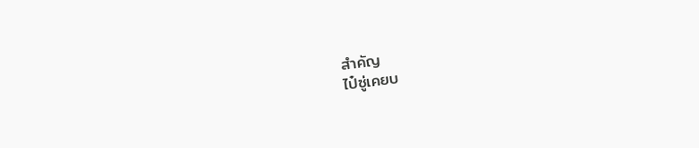สำคัญ
ไป๋ซู่เคยบ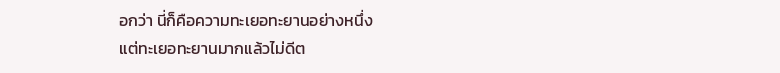อกว่า นี่ก็คือความทะเยอทะยานอย่างหนึ่ง
แต่ทะเยอทะยานมากแล้วไม่ดีต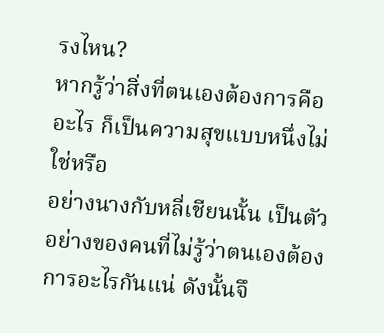รงไหน?
หากรู้ว่าสิ่งที่ตนเองต้องการคืออะไร ก็เป็นความสุขแบบหนึ่งไม่ใช่หรือ
อย่างนางกับหลี่เชียนนั้น เป็นตัวอย่างของคนที่ไม่รู้ว่าตนเองต้องการอะไรกันแน่ ดังนั้นจึ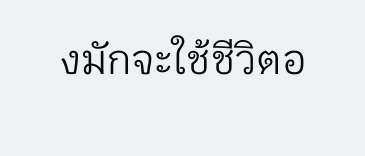งมักจะใช้ชีวิตอ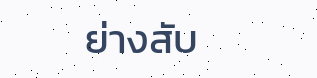ย่างสับ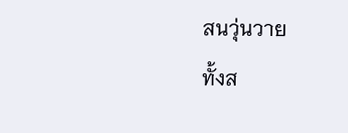สนวุ่นวาย
ทั้งส